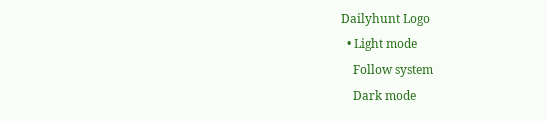Dailyhunt Logo
  • Light mode
    Follow system
    Dark mode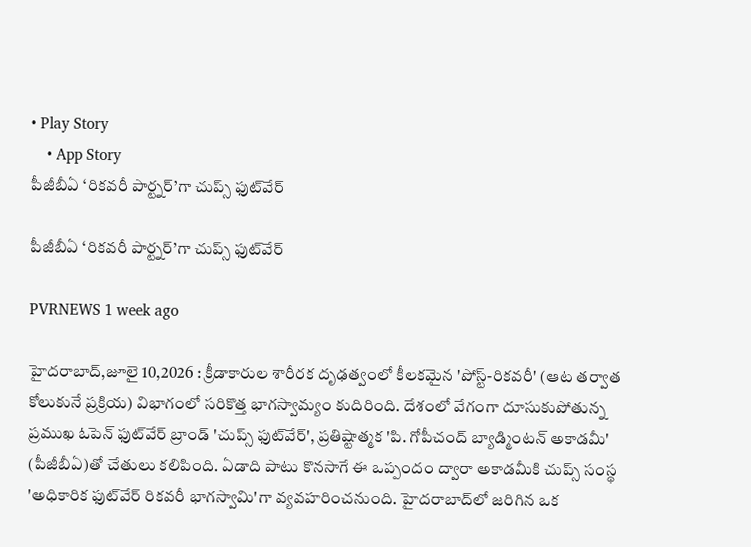• Play Story
    • App Story
పీజీబీఏ ‘రికవరీ పార్ట్నర్’గా చుప్స్ ఫుట్‌వేర్

పీజీబీఏ ‘రికవరీ పార్ట్నర్’గా చుప్స్ ఫుట్‌వేర్

PVRNEWS 1 week ago

హైదరాబాద్,జూలై 10,2026 : క్రీడాకారుల శారీరక దృఢత్వంలో కీలకమైన 'పోస్ట్-రికవరీ' (ఆట తర్వాత కోలుకునే ప్రక్రియ) విభాగంలో సరికొత్త భాగస్వామ్యం కుదిరింది. దేశంలో వేగంగా దూసుకుపోతున్న ప్రముఖ ఓపెన్ ఫుట్‌వేర్ బ్రాండ్ 'చుప్స్ ఫుట్‌వేర్', ప్రతిష్టాత్మక 'పి. గోపీచంద్ బ్యాడ్మింటన్ అకాడమీ' (పీజీబీఏ)తో చేతులు కలిపింది. ఏడాది పాటు కొనసాగే ఈ ఒప్పందం ద్వారా అకాడమీకి చుప్స్ సంస్థ 'అధికారిక ఫుట్‌వేర్ రికవరీ భాగస్వామి'గా వ్యవహరించనుంది. హైదరాబాద్‌లో జరిగిన ఒక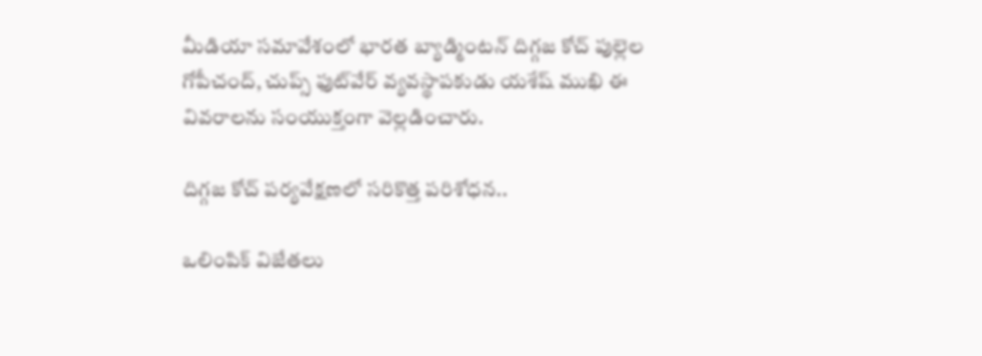మీడియా సమావేశంలో భారత బ్యాడ్మింటన్ దిగ్గజ కోచ్ పుల్లెల గోపీచంద్, చుప్స్ ఫుట్‌వేర్ వ్యవస్థాపకుడు యశేష్ ముఖి ఈ వివరాలను సంయుక్తంగా వెల్లడించారు.

దిగ్గజ కోచ్ పర్యవేక్షణలో సరికొత్త పరిశోధన..

ఒలింపిక్ విజేతలు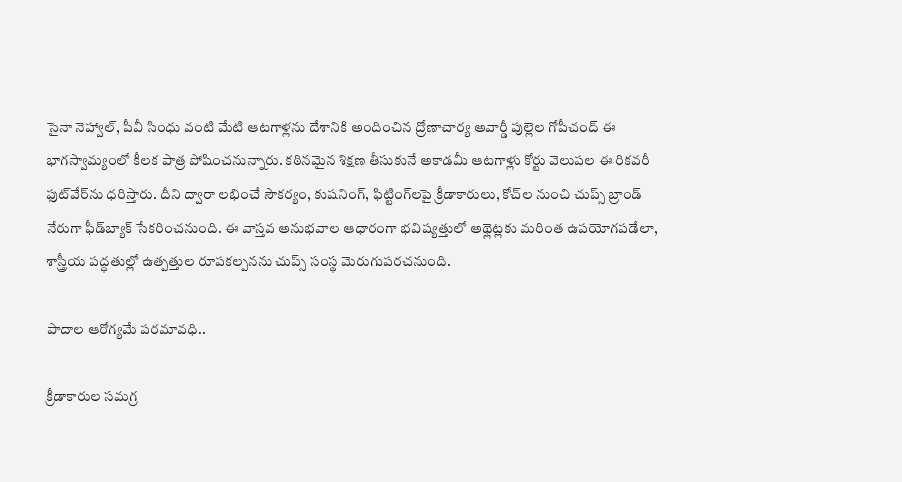సైనా నెహ్వాల్, పీవీ సింధు వంటి మేటి ఆటగాళ్లను దేశానికి అందించిన ద్రోణాచార్య అవార్డీ పుల్లెల గోపీచంద్ ఈ భాగస్వామ్యంలో కీలక పాత్ర పోషించనున్నారు. కఠినమైన శిక్షణ తీసుకునే అకాడమీ ఆటగాళ్లు కోర్టు వెలుపల ఈ రికవరీ ఫుట్‌వేర్‌ను ధరిస్తారు. దీని ద్వారా లభించే సౌకర్యం, కుషనింగ్, ఫిట్టింగ్‌లపై క్రీడాకారులు, కోచ్‌ల నుంచి చుప్స్ బ్రాండ్ నేరుగా ఫీడ్‌బ్యాక్ సేకరించనుంది. ఈ వాస్తవ అనుభవాల ఆధారంగా భవిష్యత్తులో అథ్లెట్లకు మరింత ఉపయోగపడేలా, శాస్త్రీయ పద్ధతుల్లో ఉత్పత్తుల రూపకల్పనను చుప్స్ సంస్థ మెరుగుపరచనుంది.

పాదాల ఆరోగ్యమే పరమావధి..

క్రీడాకారుల సమగ్ర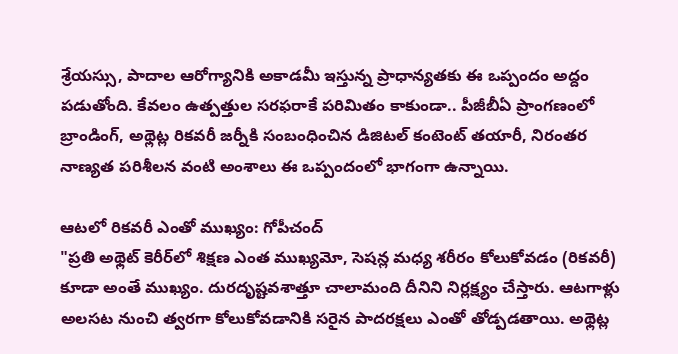శ్రేయస్సు, పాదాల ఆరోగ్యానికి అకాడమీ ఇస్తున్న ప్రాధాన్యతకు ఈ ఒప్పందం అద్దం పడుతోంది. కేవలం ఉత్పత్తుల సరఫరాకే పరిమితం కాకుండా.. పీజీబీఏ ప్రాంగణంలో బ్రాండింగ్, అథ్లెట్ల రికవరీ జర్నీకి సంబంధించిన డిజిటల్ కంటెంట్ తయారీ, నిరంతర నాణ్యత పరిశీలన వంటి అంశాలు ఈ ఒప్పందంలో భాగంగా ఉన్నాయి.

ఆటలో రికవరీ ఎంతో ముఖ్యం: గోపీచంద్
"ప్రతి అథ్లెట్ కెరీర్‌లో శిక్షణ ఎంత ముఖ్యమో, సెషన్ల మధ్య శరీరం కోలుకోవడం (రికవరీ) కూడా అంతే ముఖ్యం. దురదృష్టవశాత్తూ చాలామంది దీనిని నిర్లక్ష్యం చేస్తారు. ఆటగాళ్లు అలసట నుంచి త్వరగా కోలుకోవడానికి సరైన పాదరక్షలు ఎంతో తోడ్పడతాయి. అథ్లెట్ల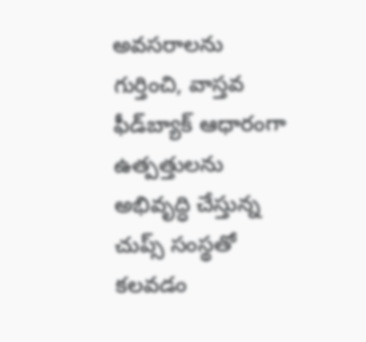అవసరాలను గుర్తించి, వాస్తవ ఫీడ్‌బ్యాక్ ఆధారంగా ఉత్పత్తులను అభివృద్ధి చేస్తున్న చుప్స్ సంస్థతో కలవడం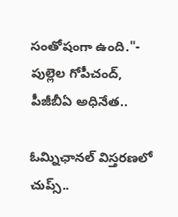సంతోషంగా ఉంది."- పుల్లెల గోపీచంద్, పీజీబీఏ అధినేత..

ఓమ్నిఛానల్ విస్తరణలో చుప్స్..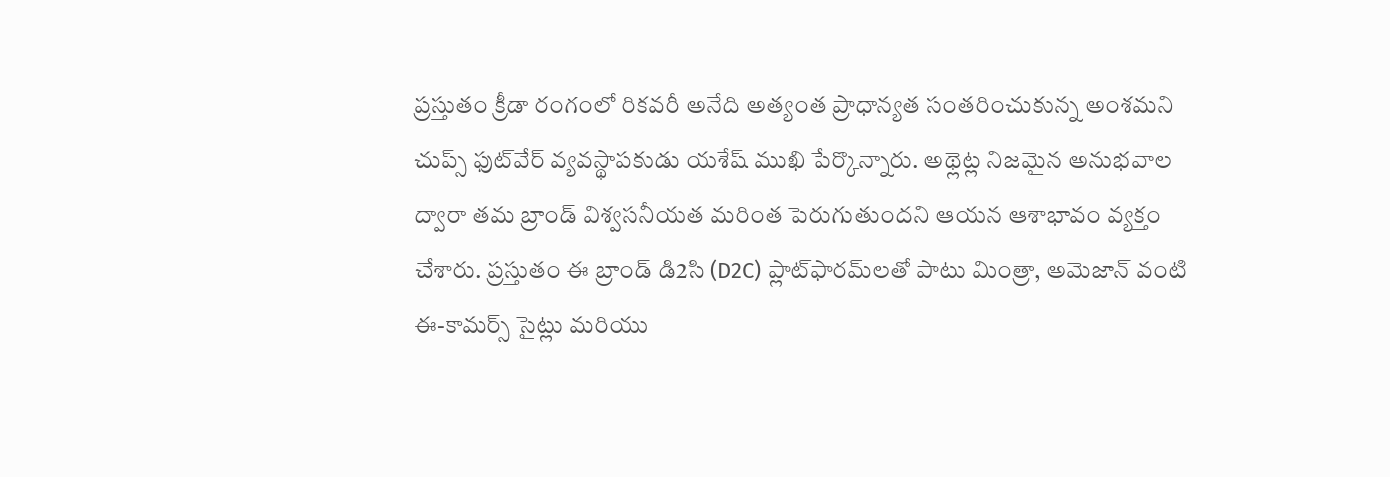ప్రస్తుతం క్రీడా రంగంలో రికవరీ అనేది అత్యంత ప్రాధాన్యత సంతరించుకున్న అంశమని చుప్స్ ఫుట్‌వేర్ వ్యవస్థాపకుడు యశేష్ ముఖి పేర్కొన్నారు. అథ్లెట్ల నిజమైన అనుభవాల ద్వారా తమ బ్రాండ్ విశ్వసనీయత మరింత పెరుగుతుందని ఆయన ఆశాభావం వ్యక్తం చేశారు. ప్రస్తుతం ఈ బ్రాండ్ డి2సి (D2C) ప్లాట్‌ఫారమ్‌లతో పాటు మింత్రా, అమెజాన్ వంటి ఈ-కామర్స్ సైట్లు మరియు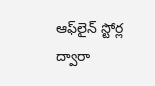ఆఫ్‌లైన్ స్టోర్ల ద్వారా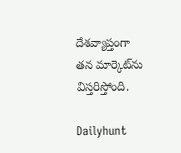దేశవ్యాప్తంగా తన మార్కెట్‌ను విస్తరిస్తోంది.

Dailyhunt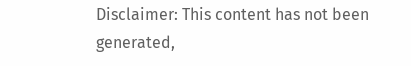Disclaimer: This content has not been generated,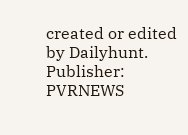created or edited by Dailyhunt. Publisher: PVRNEWS